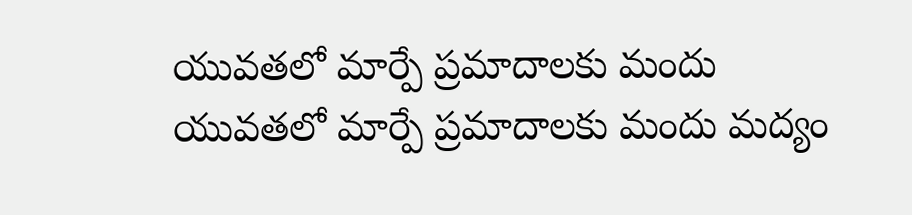యువతలో మార్పే ప్రమాదాలకు మందు
యువతలో మార్పే ప్రమాదాలకు మందు మద్యం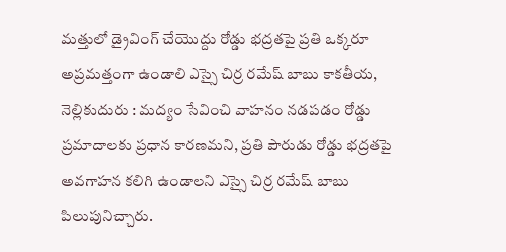మత్తులో డ్రైవింగ్ చేయొద్దు రోడ్డు భద్రతపై ప్రతి ఒక్కరూ అప్రమత్తంగా ఉండాలి ఎస్సై చిర్ర రమేష్ బాబు కాకతీయ, నెల్లికుదురు : మద్యం సేవించి వాహనం నడపడం రోడ్డు ప్రమాదాలకు ప్రధాన కారణమని, ప్రతి పౌరుడు రోడ్డు భద్రతపై అవగాహన కలిగి ఉండాలని ఎస్సై చిర్ర రమేష్ బాబు పిలుపునిచ్చారు.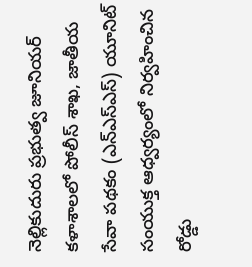నెల్లికుదురు ప్రభుత్వ జూనియర్ కళాశాలలో పోలీస్ శాఖ, జాతీయ సేవా పథకం (ఎన్ఎస్ఎస్) యూనిట్ సంయుక్త ఆధ్వర్యంలో నిర్వహించిన రోడ్డు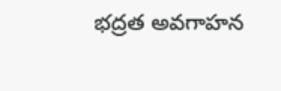భద్రత అవగాహన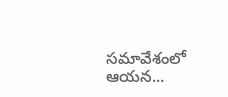సమావేశంలో ఆయన...